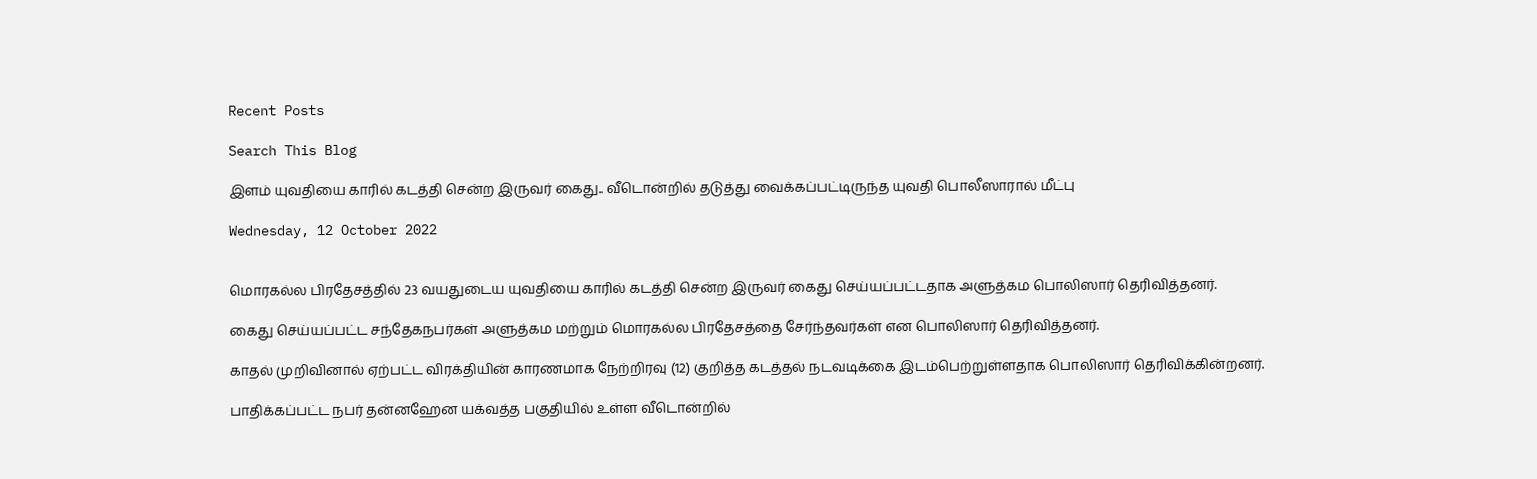Recent Posts

Search This Blog

இளம் யுவதியை காரில் கடத்தி சென்ற இருவர் கைது.. வீடொன்றில் தடுத்து வைக்கப்பட்டிருந்த யுவதி பொலீஸாரால் மீட்பு

Wednesday, 12 October 2022


மொரகல்ல பிரதேசத்தில் 23 வயதுடைய யுவதியை காரில் கடத்தி சென்ற இருவர் கைது செய்யப்பட்டதாக அளுத்கம பொலிஸார் தெரிவித்தனர்.

கைது செய்யப்பட்ட சந்தேகநபர்கள் அளுத்கம மற்றும் மொரகல்ல பிரதேசத்தை சேர்ந்தவர்கள் என பொலிஸார் தெரிவித்தனர்.

காதல் முறிவினால் ஏற்பட்ட விரக்தியின் காரணமாக நேற்றிரவு (12) குறித்த கடத்தல் நடவடிக்கை இடம்பெற்றுள்ளதாக பொலிஸார் தெரிவிக்கின்றனர்.

பாதிக்கப்பட்ட நபர் தன்னஹேன யக்வத்த பகுதியில் உள்ள வீடொன்றில்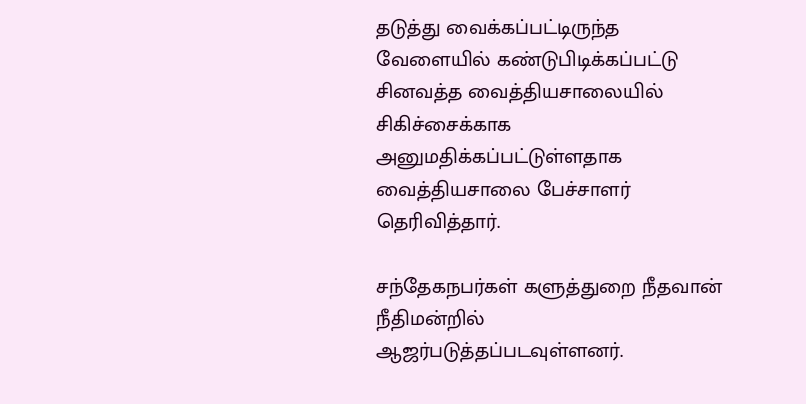தடுத்து வைக்கப்பட்டிருந்த வேளையில் கண்டுபிடிக்கப்பட்டு சினவத்த வைத்தியசாலையில் சிகிச்சைக்காக அனுமதிக்கப்பட்டுள்ளதாக வைத்தியசாலை பேச்சாளர் தெரிவித்தார்.

சந்தேகநபர்கள் களுத்துறை நீதவான் நீதிமன்றில் ஆஜர்படுத்தப்படவுள்ளனர்.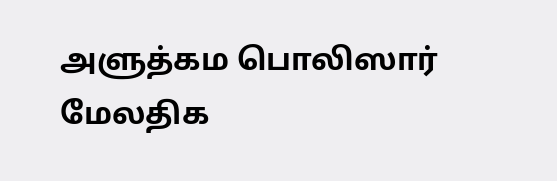அளுத்கம பொலிஸார் மேலதிக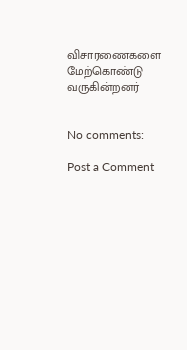விசாரணைகளை மேற்கொண்டு வருகின்றனர்


No comments:

Post a Comment